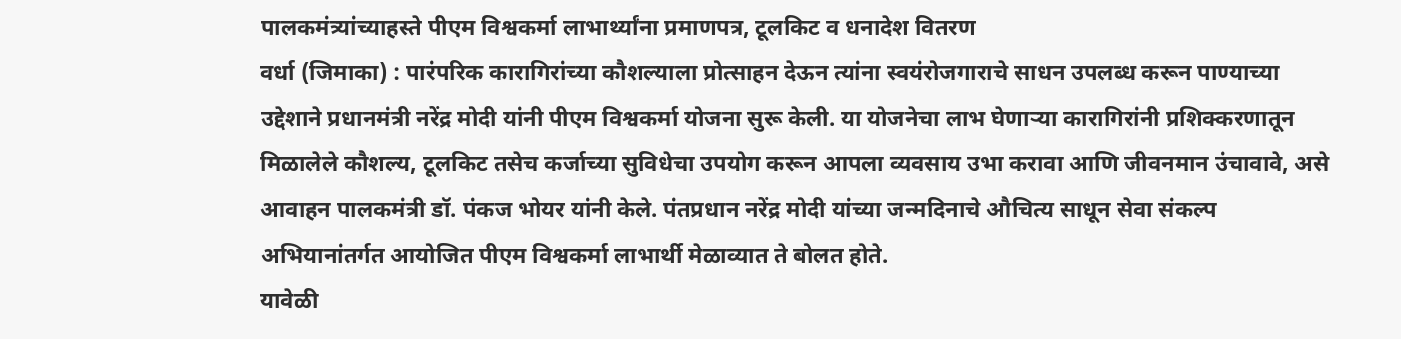पालकमंत्र्यांच्याहस्ते पीएम विश्वकर्मा लाभार्थ्यांना प्रमाणपत्र, टूलकिट व धनादेश वितरण
वर्धा (जिमाका) : पारंपरिक कारागिरांच्या कौशल्याला प्रोत्साहन देऊन त्यांना स्वयंरोजगाराचे साधन उपलब्ध करून पाण्याच्या उद्देशाने प्रधानमंत्री नरेंद्र मोदी यांनी पीएम विश्वकर्मा योजना सुरू केली. या योजनेचा लाभ घेणाऱ्या कारागिरांनी प्रशिक्करणातून मिळालेले कौशल्य, टूलकिट तसेच कर्जाच्या सुविधेचा उपयोग करून आपला व्यवसाय उभा करावा आणि जीवनमान उंचावावे, असे आवाहन पालकमंत्री डॉ. पंकज भोयर यांनी केले. पंतप्रधान नरेंद्र मोदी यांच्या जन्मदिनाचे औचित्य साधून सेवा संकल्प अभियानांतर्गत आयोजित पीएम विश्वकर्मा लाभार्थी मेळाव्यात ते बोलत होते.
यावेळी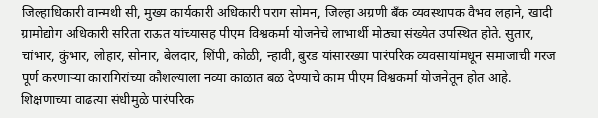जिल्हाधिकारी वान्मथी सी, मुख्य कार्यकारी अधिकारी पराग सोमन, जिल्हा अग्रणी बँक व्यवस्थापक वैभव लहाने, खादी ग्रामोद्योग अधिकारी सरिता राऊत यांच्यासह पीएम विश्वकर्मा योजनेचे लाभार्थी मोठ्या संख्येत उपस्थित होते. सुतार, चांभार, कुंभार, लोहार, सोनार, बेलदार, शिंपी, कोळी, न्हावी, बुरड यांसारख्या पारंपरिक व्यवसायांमधून समाजाची गरज पूर्ण करणाऱ्या कारागिरांच्या कौशल्याला नव्या काळात बळ देण्याचे काम पीएम विश्वकर्मा योजनेतून होत आहे.
शिक्षणाच्या वाढत्या संधीमुळे पारंपरिक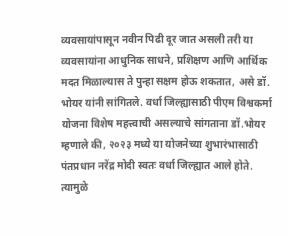व्यवसायांपासून नवीन पिढी दूर जात असली तरी या व्यवसायांना आधुनिक साधने, प्रशिक्षण आणि आर्थिक मदत मिळाल्यास ते पुन्हा सक्षम होऊ शकतात, असे डॉ. भोयर यांनी सांगितले. वर्धा जिल्ह्यासाठी पीएम विश्वकर्मा योजना विशेष महत्त्वाची असल्याचे सांगताना डॉ.भोयर म्हणाले की, २०२३ मध्ये या योजनेच्या शुभारंभासाठी पंतप्रधान नरेंद्र मोदी स्वतः वर्धा जिल्ह्यात आले होते. त्यामुळे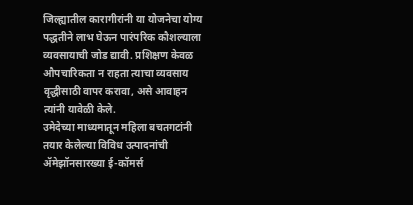जिल्ह्यातील कारागीरांनी या योजनेचा योग्य पद्धतीने लाभ घेऊन पारंपरिक कौशल्याला व्यवसायाची जोड द्यावी. प्रशिक्षण केवळ औपचारिकता न राहता त्याचा व्यवसाय वृद्धीसाठी वापर करावा, असे आवाहन त्यांनी यावेळी केले.
उमेदेच्या माध्यमातून महिला बचतगटांनी तयार केलेल्या विविध उत्पादनांची ॲमेझॉनसारख्या ई-कॉमर्स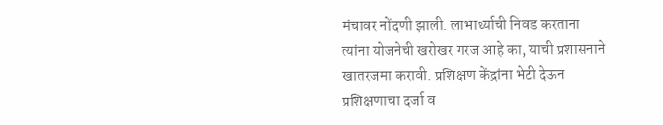मंचावर नोंदणी झाली. लाभार्थ्याची निवड करताना त्यांना योजनेची खरोखर गरज आहे का, याची प्रशासनाने खातरजमा करावी. प्रशिक्षण केंद्रांना भेटी देऊन प्रशिक्षणाचा दर्जा व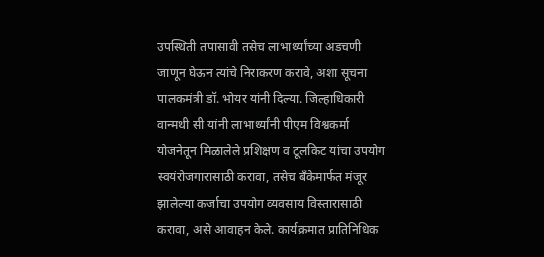उपस्थिती तपासावी तसेच लाभार्थ्यांच्या अडचणी जाणून घेऊन त्यांचे निराकरण करावे, अशा सूचना पालकमंत्री डॉ. भोयर यांनी दिल्या. जिल्हाधिकारी वान्मथी सी यांनी लाभार्थ्यांनी पीएम विश्वकर्मा योजनेतून मिळालेले प्रशिक्षण व टूलकिट यांचा उपयोग स्वयंरोजगारासाठी करावा, तसेच बँकेमार्फत मंजूर झालेल्या कर्जाचा उपयोग व्यवसाय विस्तारासाठी करावा, असे आवाहन केले. कार्यक्रमात प्रातिनिधिक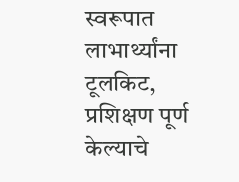स्वरूपात लाभार्थ्यांना टूलकिट, प्रशिक्षण पूर्ण केल्याचे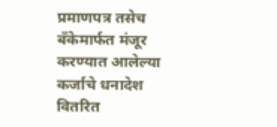प्रमाणपत्र तसेच बँकेमार्फत मंजूर करण्यात आलेल्या कर्जाचे धनादेश वितरित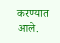करण्यात आले.